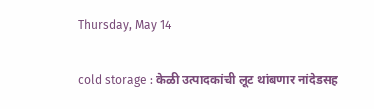Thursday, May 14

cold storage : केळी उत्पादकांची लूट थांबणार नांदेडसह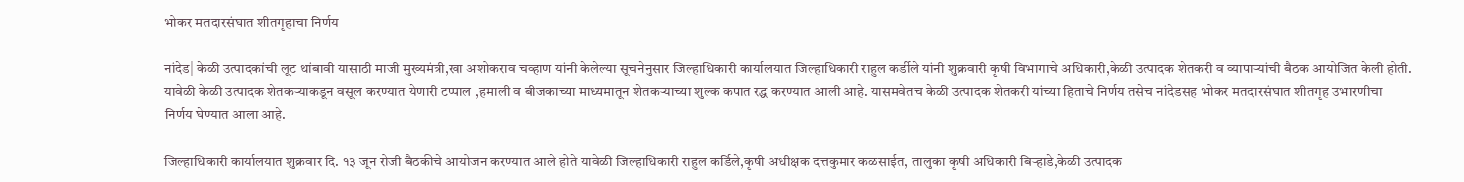भोकर मतदारसंघात शीतगृहाचा निर्णय

नांदेड| केळी उत्पादकांची लूट थांबावी यासाठी माजी मुख्यमंत्री,खा अशोकराव चव्हाण यांनी केलेल्या सूचनेनुसार जिल्हाधिकारी कार्यालयात जिल्हाधिकारी राहुल कर्डीले यांनी शुक्रवारी कृषी विभागाचे अधिकारी,केळी उत्पादक शेतकरी व व्यापाऱ्यांची बैठक आयोजित केली होती. यावेळी केळी उत्पादक शेतकऱ्याकडून वसूल करण्यात येणारी टप्पाल ,हमाली व बीजकाच्या माध्यमातून शेतकऱ्याच्या शुल्क कपात रद्ध करण्यात आली आहे. यासमवेतच केळी उत्पादक शेतकरी यांच्या हिताचे निर्णय तसेच नांदेडसह भोकर मतदारसंघात शीतगृह उभारणीचा निर्णय घेण्यात आला आहे.

जिल्हाधिकारी कार्यालयात शुक्रवार दि. १३ जून रोजी बैठकीचे आयोजन करण्यात आले होते यावेळी जिल्हाधिकारी राहुल कर्डिले,कृषी अधीक्षक दत्तकुमार कळसाईत, तालुका कृषी अधिकारी बिऱ्हाडे,केळी उत्पादक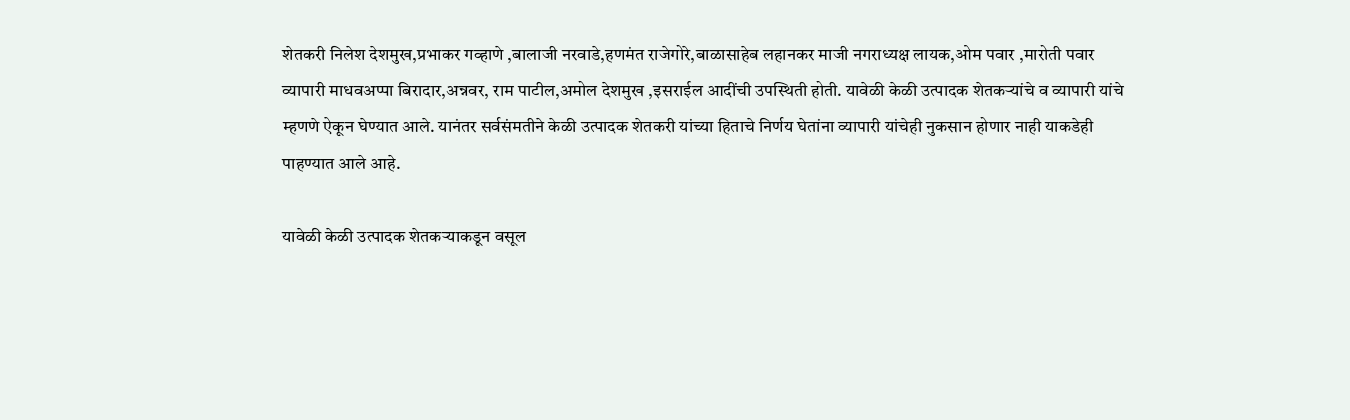शेतकरी निलेश देशमुख,प्रभाकर गव्हाणे ,बालाजी नरवाडे,हणमंत राजेगोरे,बाळासाहेब लहानकर माजी नगराध्यक्ष लायक,ओम पवार ,मारोती पवार व्यापारी माधवअप्पा बिरादार,अन्नवर, राम पाटील,अमोल देशमुख ,इसराईल आदींची उपस्थिती होती. यावेळी केळी उत्पादक शेतकऱ्यांचे व व्यापारी यांचे म्हणणे ऐकून घेण्यात आले. यानंतर सर्वसंमतीने केळी उत्पादक शेतकरी यांच्या हिताचे निर्णय घेतांना व्यापारी यांचेही नुकसान होणार नाही याकडेही पाहण्यात आले आहे.

यावेळी केळी उत्पादक शेतकऱ्याकडून वसूल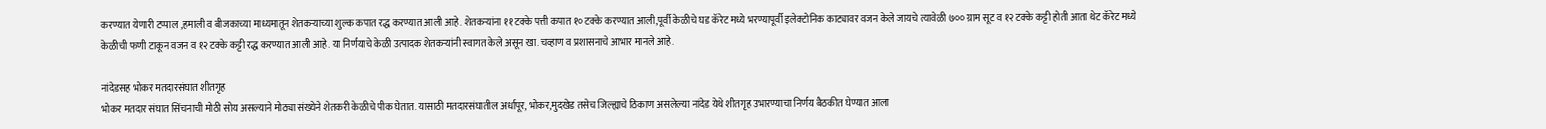करण्यात येणारी टप्पाल ,हमाली व बीजकाच्या माध्यमातून शेतकऱ्याच्या शुल्क कपात रद्ध करण्यात आली आहे. शेतकऱ्यांना ११ टक्के पत्ती कपात १० टक्के करण्यात आली,पूर्वी केळीचे घड कॅरेट मध्ये भरण्यापूर्वी इलेक्टोनिक काट्यावर वजन केले जायचे त्यावेळी ७०० ग्राम सूट व १२ टक्के कट्टी होती आता थेट कॅरेट मध्ये केळीची फणी टाकून वजन व १२ टक्के कट्टी रद्ध करण्यात आली आहे. या निर्णयाचे केळी उत्पादक शेतकऱ्यांनी स्वागत केले असून खा. चव्हाण व प्रशासनाचे आभार मानले आहे.

नांदेडसह भोकर मतदारसंघात शीतगृह
भोकर मतदार संघात सिंचनाची मोठी सोय असल्याने मोठ्या संख्येने शेतकरी केळीचे पीक घेतात. यासाठी मतदारसंघातील अर्धापूर, भोकर,मुदखेड तसेच जिल्ह्याचे ठिकाण असलेल्या नांदेड येथे शीतगृह उभारण्याचा निर्णय बैठकीत घेण्यात आला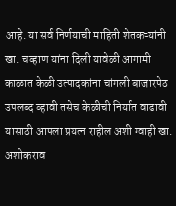आहे. या सर्व निर्णयाची माहिती शेतकऱ्यांनी खा. चव्हाण यांना दिली यावेळी आगामी काळात केळी उत्पादकांना चांगली बाजारपेठ उपलब्द व्हावी तसेच केळीची निर्यात वाढावी यासाठी आपला प्रयत्न राहील अशी ग्वाही खा. अशोकराव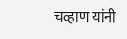चव्हाण यांनी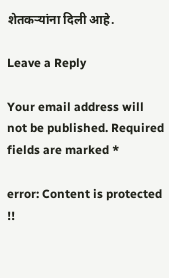शेतकऱ्यांना दिली आहे.

Leave a Reply

Your email address will not be published. Required fields are marked *

error: Content is protected !!